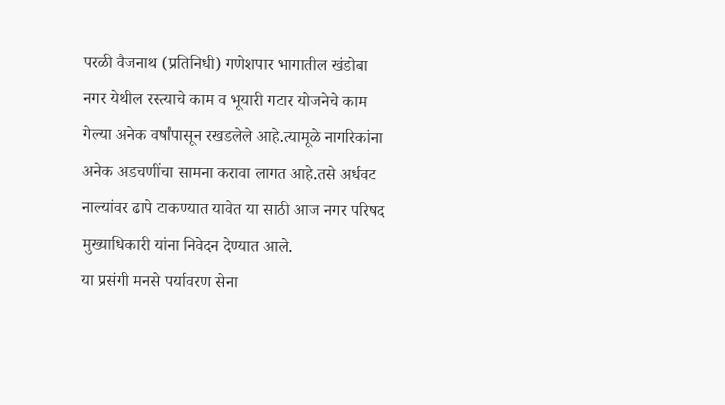परळी वैजनाथ (प्रतिनिधी) गणेशपार भागातील खंडोबा नगर येथील रस्त्याचे काम व भूयारी गटार योजनेचे काम गेल्या अनेक वर्षांपासून रखडलेले आहे.त्यामूळे नागरिकांना अनेक अडचणींचा सामना करावा लागत आहे.तसे अर्धवट नाल्यांवर ढापे टाकण्यात यावेत या साठी आज नगर परिषद मुख्याधिकारी यांना निवेदन देण्यात आले.
या प्रसंगी मनसे पर्यावरण सेना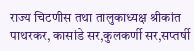राज्य चिटणीस तथा तालुकाध्यक्ष श्रीकांत पाथरकर, कासांडे सर,कुलकर्णी सर,सप्तर्षी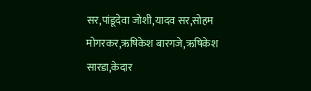सर,पांडूदेवा जोशी,यादव सर,सोहम मोगरकर,ऋषिकेश बारगजे,ऋषिकेश सारडा,केदार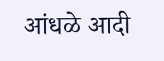आंधळे आदी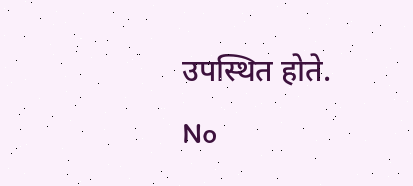उपस्थित होते.
No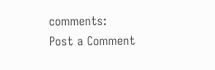comments:
Post a Comment